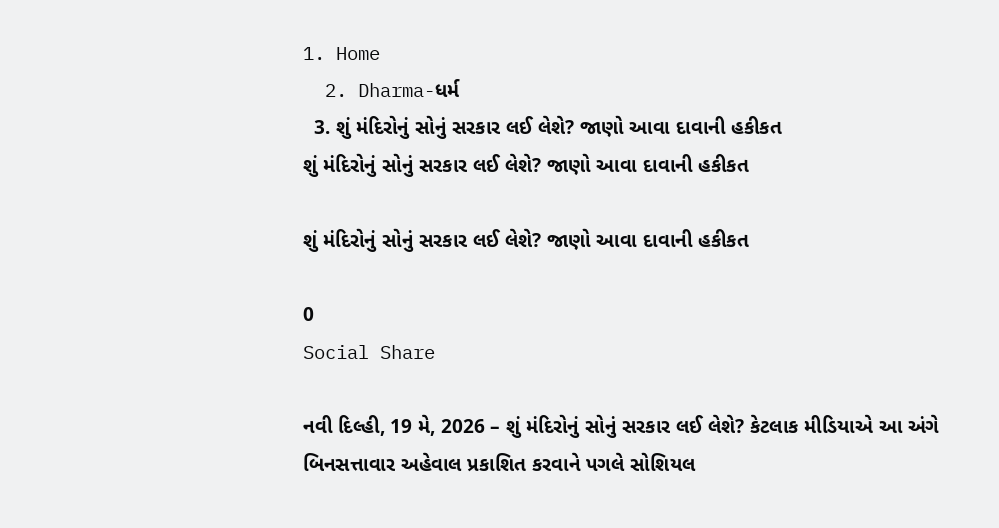1. Home
  2. Dharma-ધર્મ
  3. શું મંદિરોનું સોનું સરકાર લઈ લેશે? જાણો આવા દાવાની હકીકત
શું મંદિરોનું સોનું સરકાર લઈ લેશે? જાણો આવા દાવાની હકીકત

શું મંદિરોનું સોનું સરકાર લઈ લેશે? જાણો આવા દાવાની હકીકત

0
Social Share

નવી દિલ્હી, 19 મે, 2026 – શું મંદિરોનું સોનું સરકાર લઈ લેશે? કેટલાક મીડિયાએ આ અંગે બિનસત્તાવાર અહેવાલ પ્રકાશિત કરવાને પગલે સોશિયલ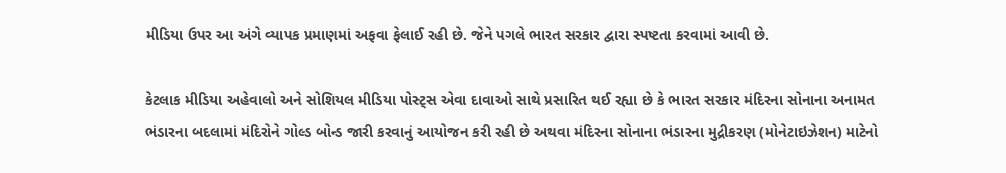મીડિયા ઉપર આ અંગે વ્યાપક પ્રમાણમાં અફવા ફેલાઈ રહી છે. જેને પગલે ભારત સરકાર દ્વારા સ્પષ્ટતા કરવામાં આવી છે.

કેટલાક મીડિયા અહેવાલો અને સોશિયલ મીડિયા પોસ્ટ્સ એવા દાવાઓ સાથે પ્રસારિત થઈ રહ્યા છે કે ભારત સરકાર મંદિરના સોનાના અનામત ભંડારના બદલામાં મંદિરોને ગોલ્ડ બોન્ડ જારી કરવાનું આયોજન કરી રહી છે અથવા મંદિરના સોનાના ભંડારના મુદ્રીકરણ (મોનેટાઇઝેશન) માટેનો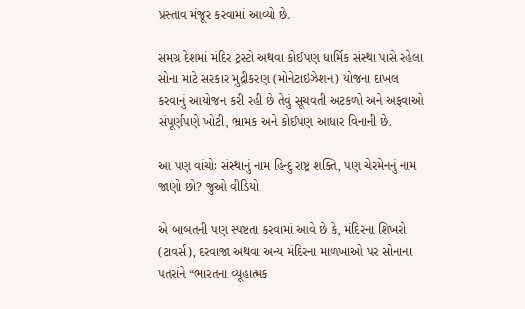પ્રસ્તાવ મંજૂર કરવામાં આવ્યો છે.

સમગ્ર દેશમાં મંદિર ટ્રસ્ટો અથવા કોઈપણ ધાર્મિક સંસ્થા પાસે રહેલા સોના માટે સરકાર મુદ્રીકરણ (મોનેટાઇઝેશન) યોજના દાખલ કરવાનું આયોજન કરી રહી છે તેવું સૂચવતી અટકળો અને અફવાઓ સંપૂર્ણપણે ખોટી, ભ્રામક અને કોઈપણ આધાર વિનાની છે.

આ પણ વાંચોઃ સંસ્થાનું નામ હિન્દુ રાષ્ટ્ર શક્તિ, પણ ચેરમેનનું નામ જાણો છો? જુઓ વીડિયો

એ બાબતની પણ સ્પષ્ટતા કરવામાં આવે છે કે, મંદિરના શિખરો (ટાવર્સ), દરવાજા અથવા અન્ય મંદિરના માળખાઓ પર સોનાના પતરાંને “ભારતના વ્યૂહાત્મક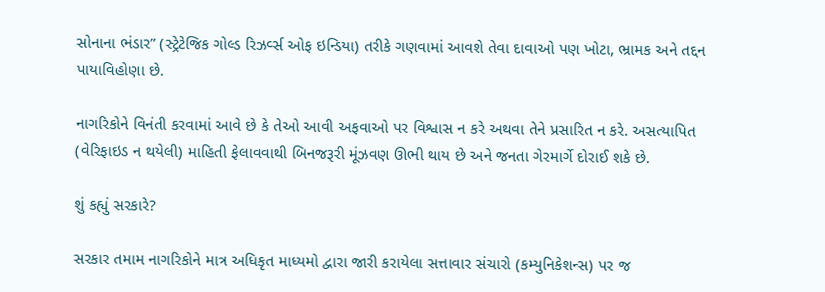સોનાના ભંડાર” (સ્ટ્રેટેજિક ગોલ્ડ રિઝર્વ્સ ઓફ ઇન્ડિયા) તરીકે ગણવામાં આવશે તેવા દાવાઓ પણ ખોટા, ભ્રામક અને તદ્દન પાયાવિહોણા છે.

નાગરિકોને વિનંતી કરવામાં આવે છે કે તેઓ આવી અફવાઓ પર વિશ્વાસ ન કરે અથવા તેને પ્રસારિત ન કરે. અસત્યાપિત (વેરિફાઇડ ન થયેલી) માહિતી ફેલાવવાથી બિનજરૂરી મૂંઝવણ ઊભી થાય છે અને જનતા ગેરમાર્ગે દોરાઈ શકે છે.

શું કહ્યું સરકારે?

સરકાર તમામ નાગરિકોને માત્ર અધિકૃત માધ્યમો દ્વારા જારી કરાયેલા સત્તાવાર સંચારો (કમ્યુનિકેશન્સ) પર જ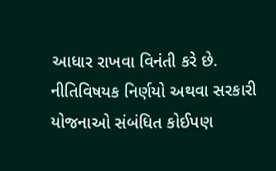આધાર રાખવા વિનંતી કરે છે. નીતિવિષયક નિર્ણયો અથવા સરકારી યોજનાઓ સંબંધિત કોઈપણ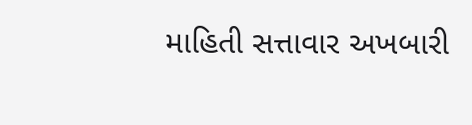માહિતી સત્તાવાર અખબારી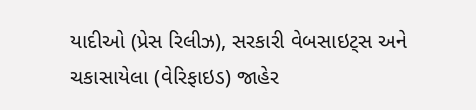યાદીઓ (પ્રેસ રિલીઝ), સરકારી વેબસાઇટ્સ અને ચકાસાયેલા (વેરિફાઇડ) જાહેર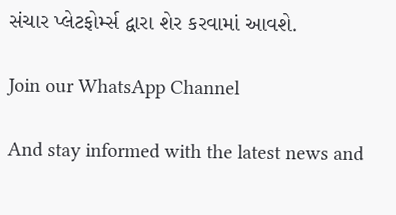સંચાર પ્લેટફોર્મ્સ દ્વારા શેર કરવામાં આવશે.

Join our WhatsApp Channel

And stay informed with the latest news and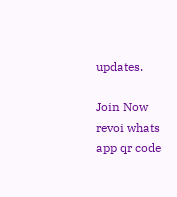updates.

Join Now
revoi whats app qr code